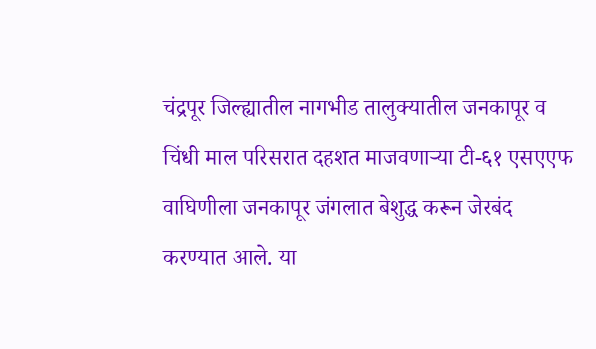चंद्रपूर जिल्ह्यातील नागभीड तालुक्यातील जनकापूर व चिंधी माल परिसरात दहशत माजवणाऱ्या टी-६१ एसएएफ वाघिणीला जनकापूर जंगलात बेशुद्ध करून जेरबंद करण्यात आले. या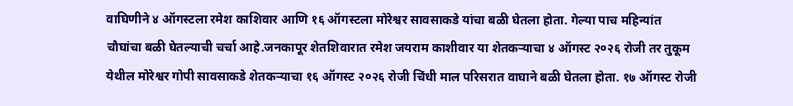वाघिणीने ४ ऑगस्टला रमेश काशिवार आणि १६ ऑगस्टला मोरेश्वर सावसाकडे यांचा बळी घेतला होता. गेल्या पाच महिन्यांत चौघांचा बळी घेतल्याची चर्चा आहे.जनकापूर शेतशिवारात रमेश जयराम काशीवार या शेतकऱ्याचा ४ ऑगस्ट २०२६ रोजी तर तुकूम येथील मोरेश्वर गोपी सावसाकडे शेतकऱ्याचा १६ ऑगस्ट २०२६ रोजी चिंधी माल परिसरात वाघाने बळी घेतला होता. १७ ऑगस्ट रोजी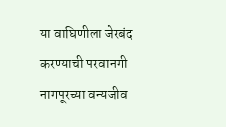या वाघिणीला जेरबंद करण्याची परवानगी नागपूरच्या वन्यजीव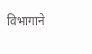विभागाने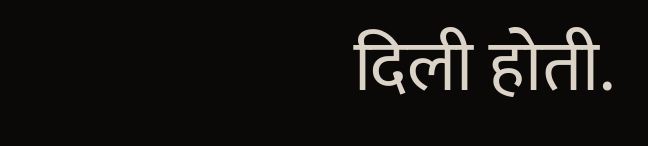दिली होती.